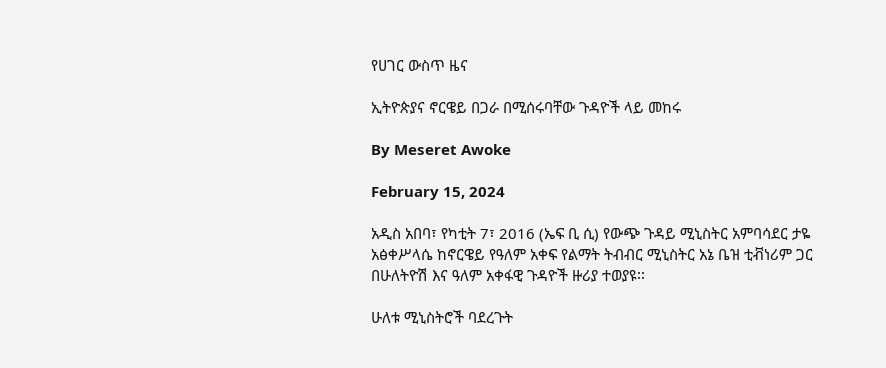የሀገር ውስጥ ዜና

ኢትዮጵያና ኖርዌይ በጋራ በሚሰሩባቸው ጉዳዮች ላይ መከሩ

By Meseret Awoke

February 15, 2024

አዲስ አበባ፣ የካቲት 7፣ 2016 (ኤፍ ቢ ሲ) የውጭ ጉዳይ ሚኒስትር አምባሳደር ታዬ አፅቀሥላሴ ከኖርዌይ የዓለም አቀፍ የልማት ትብብር ሚኒስትር አኔ ቤዝ ቲቭነሪም ጋር በሁለትዮሽ እና ዓለም አቀፋዊ ጉዳዮች ዙሪያ ተወያዩ፡፡

ሁለቱ ሚኒስትሮች ባደረጉት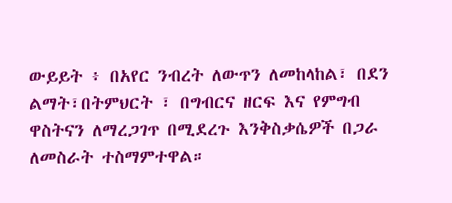ውይይት ፥ በአየር ንብረት ለውጥን ለመከላከል፣ በደን ልማት፣በትምህርት ፣ በግብርና ዘርፍ እና የምግብ ዋስትናን ለማረጋገጥ በሚደረጉ እንቅስቃሴዎች በጋራ ለመስራት ተስማምተዋል።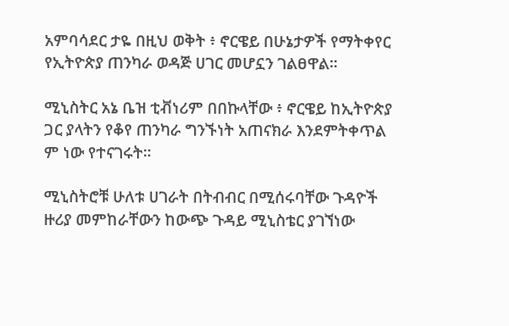አምባሳደር ታዬ በዚህ ወቅት ፥ ኖርዌይ በሁኔታዎች የማትቀየር የኢትዮጵያ ጠንካራ ወዳጅ ሀገር መሆኗን ገልፀዋል።

ሚኒስትር አኔ ቤዝ ቲቭነሪም በበኩላቸው ፥ ኖርዌይ ከኢትዮጵያ ጋር ያላትን የቆየ ጠንካራ ግንኙነት አጠናክራ እንደምትቀጥል ም ነው የተናገሩት፡፡

ሚኒስትሮቹ ሁለቱ ሀገራት በትብብር በሚሰሩባቸው ጉዳዮች ዙሪያ መምከራቸውን ከውጭ ጉዳይ ሚኒስቴር ያገኘነው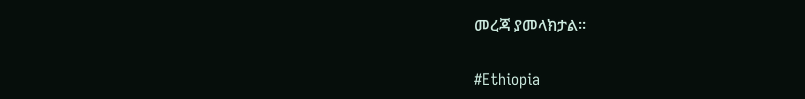መረጃ ያመላክታል።

#Ethiopia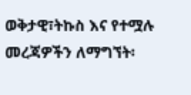ወቅታዊ፣ትኩስ እና የተሟሉ መረጃዎችን ለማግኘት፡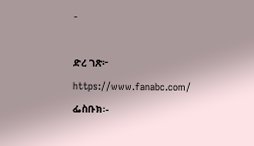-

ድረ ገጽ፦ https://www.fanabc.com/ ፌስቡክ፡-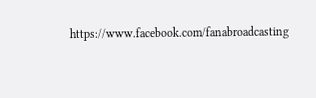https://www.facebook.com/fanabroadcasting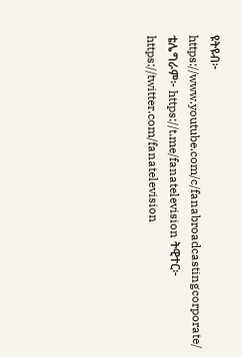ዩትዩብ፦ https://www.youtube.com/c/fanabroadcastingcorporate/ ቴሌግራም፦ https://t.me/fanatelevision ትዊተር፦ https://twitter.com/fanatelevision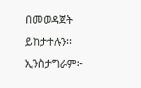በመወዳጀት ይከታተሉን፡፡ ኢንስታግራም፦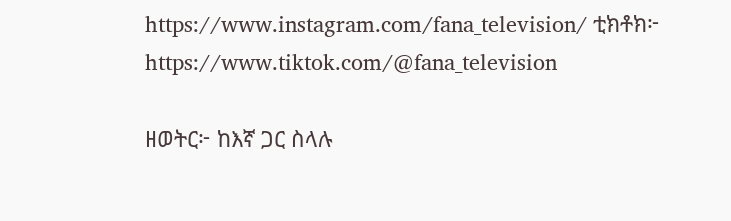https://www.instagram.com/fana_television/ ቲክቶክ፦ https://www.tiktok.com/@fana_television

ዘወትር፦ ከእኛ ጋር ስላሉ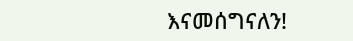እናመሰግናለን!